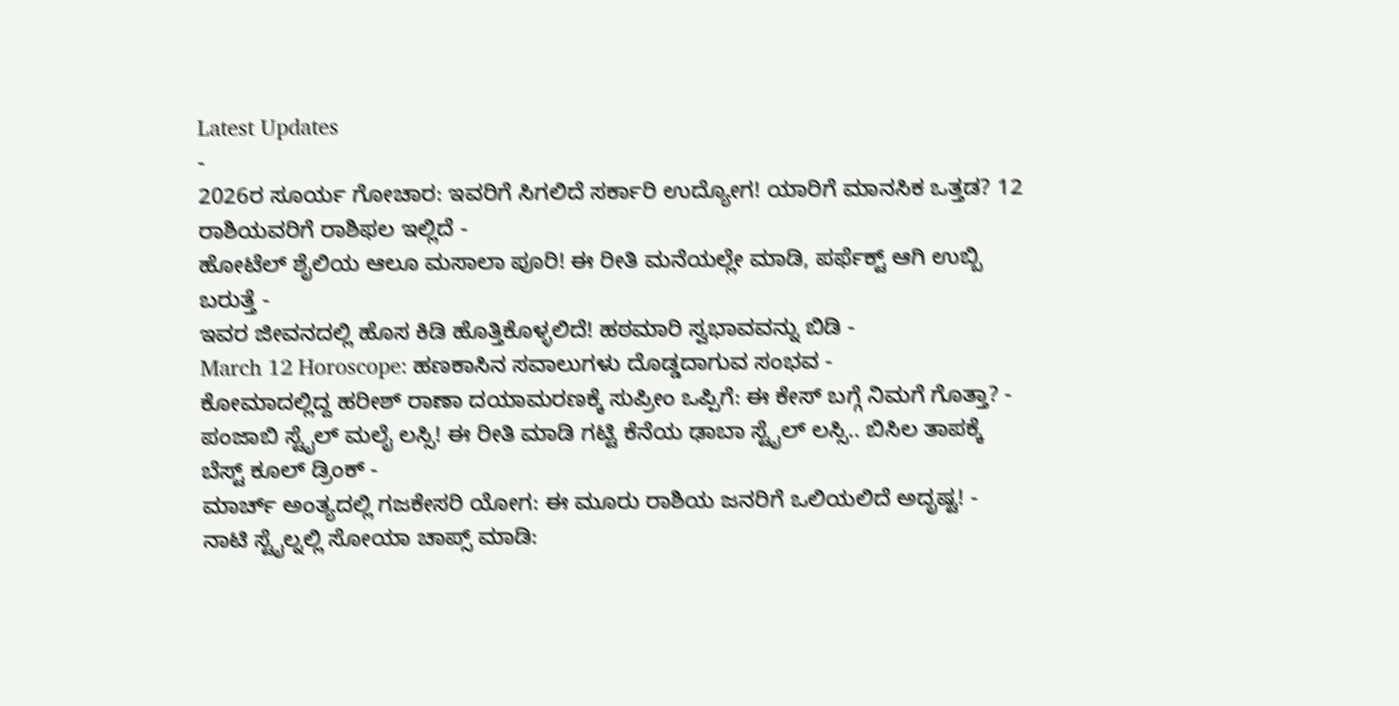Latest Updates
-
2026ರ ಸೂರ್ಯ ಗೋಚಾರ: ಇವರಿಗೆ ಸಿಗಲಿದೆ ಸರ್ಕಾರಿ ಉದ್ಯೋಗ! ಯಾರಿಗೆ ಮಾನಸಿಕ ಒತ್ತಡ? 12 ರಾಶಿಯವರಿಗೆ ರಾಶಿಫಲ ಇಲ್ಲಿದೆ -
ಹೋಟೆಲ್ ಶೈಲಿಯ ಆಲೂ ಮಸಾಲಾ ಪೂರಿ! ಈ ರೀತಿ ಮನೆಯಲ್ಲೇ ಮಾಡಿ, ಪರ್ಫೆಕ್ಟ್ ಆಗಿ ಉಬ್ಬಿ ಬರುತ್ತೆ -
ಇವರ ಜೀವನದಲ್ಲಿ ಹೊಸ ಕಿಡಿ ಹೊತ್ತಿಕೊಳ್ಳಲಿದೆ! ಹಠಮಾರಿ ಸ್ವಭಾವವನ್ನು ಬಿಡಿ -
March 12 Horoscope: ಹಣಕಾಸಿನ ಸವಾಲುಗಳು ದೊಡ್ಡದಾಗುವ ಸಂಭವ -
ಕೋಮಾದಲ್ಲಿದ್ದ ಹರೀಶ್ ರಾಣಾ ದಯಾಮರಣಕ್ಕೆ ಸುಪ್ರೀಂ ಒಪ್ಪಿಗೆ: ಈ ಕೇಸ್ ಬಗ್ಗೆ ನಿಮಗೆ ಗೊತ್ತಾ? -
ಪಂಜಾಬಿ ಸ್ಟೈಲ್ ಮಲೈ ಲಸ್ಸಿ! ಈ ರೀತಿ ಮಾಡಿ ಗಟ್ಟಿ ಕೆನೆಯ ಢಾಬಾ ಸ್ಟೈಲ್ ಲಸ್ಸಿ.. ಬಿಸಿಲ ತಾಪಕ್ಕೆ ಬೆಸ್ಟ್ ಕೂಲ್ ಡ್ರಿಂಕ್ -
ಮಾರ್ಚ್ ಅಂತ್ಯದಲ್ಲಿ ಗಜಕೇಸರಿ ಯೋಗ: ಈ ಮೂರು ರಾಶಿಯ ಜನರಿಗೆ ಒಲಿಯಲಿದೆ ಅದೃಷ್ಟ! -
ನಾಟಿ ಸ್ಟೈಲ್ನಲ್ಲಿ ಸೋಯಾ ಚಾಪ್ಸ್ ಮಾಡಿ: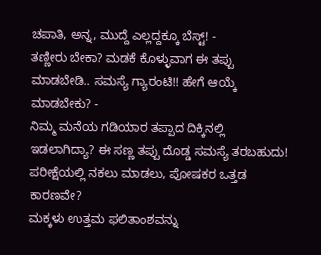ಚಪಾತಿ, ಅನ್ನ, ಮುದ್ದೆ ಎಲ್ಲದ್ದಕ್ಕೂ ಬೆಸ್ಟ್! -
ತಣ್ಣೀರು ಬೇಕಾ? ಮಡಕೆ ಕೊಳ್ಳುವಾಗ ಈ ತಪ್ಪು ಮಾಡಬೇಡಿ.. ಸಮಸ್ಯೆ ಗ್ಯಾರಂಟಿ!! ಹೇಗೆ ಆಯ್ಕೆ ಮಾಡಬೇಕು? -
ನಿಮ್ಮ ಮನೆಯ ಗಡಿಯಾರ ತಪ್ಪಾದ ದಿಕ್ಕಿನಲ್ಲಿ ಇಡಲಾಗಿದ್ಯಾ? ಈ ಸಣ್ಣ ತಪ್ಪು ದೊಡ್ಡ ಸಮಸ್ಯೆ ತರಬಹುದು!
ಪರೀಕ್ಷೆಯಲ್ಲಿ ನಕಲು ಮಾಡಲು, ಪೋಷಕರ ಒತ್ತಡ ಕಾರಣವೇ?
ಮಕ್ಕಳು ಉತ್ತಮ ಫಲಿತಾಂಶವನ್ನು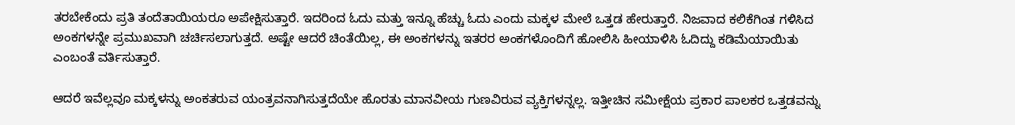ತರಬೇಕೆಂದು ಪ್ರತಿ ತಂದೆತಾಯಿಯರೂ ಅಪೇಕ್ಷಿಸುತ್ತಾರೆ. ಇದರಿಂದ ಓದು ಮತ್ತು ಇನ್ನೂ ಹೆಚ್ಚು ಓದು ಎಂದು ಮಕ್ಕಳ ಮೇಲೆ ಒತ್ತಡ ಹೇರುತ್ತಾರೆ. ನಿಜವಾದ ಕಲಿಕೆಗಿಂತ ಗಳಿಸಿದ ಅಂಕಗಳನ್ನೇ ಪ್ರಮುಖವಾಗಿ ಚರ್ಚಿಸಲಾಗುತ್ತದೆ. ಅಷ್ಟೇ ಆದರೆ ಚಿಂತೆಯಿಲ್ಲ, ಈ ಅಂಕಗಳನ್ನು ಇತರರ ಅಂಕಗಳೊಂದಿಗೆ ಹೋಲಿಸಿ ಹೀಯಾಳಿಸಿ ಓದಿದ್ದು ಕಡಿಮೆಯಾಯಿತು ಎಂಬಂತೆ ವರ್ತಿಸುತ್ತಾರೆ.

ಆದರೆ ಇವೆಲ್ಲವೂ ಮಕ್ಕಳನ್ನು ಅಂಕತರುವ ಯಂತ್ರವನಾಗಿಸುತ್ತದೆಯೇ ಹೊರತು ಮಾನವೀಯ ಗುಣವಿರುವ ವ್ಯಕ್ತಿಗಳನ್ನಲ್ಲ. ಇತ್ತೀಚಿನ ಸಮೀಕ್ಷೆಯ ಪ್ರಕಾರ ಪಾಲಕರ ಒತ್ತಡವನ್ನು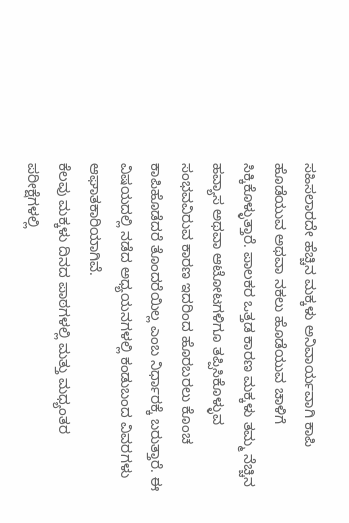ಸಹಿಸಲಾರದೇ ಹೆಚ್ಚಿನ ಮಕ್ಕಳು ಅನಿವಾರ್ಯವಾಗಿ ಕಾಪಿ ಹೊಡೆಯುವ ಅಥವಾ ನಕಲು ಹೊಡೆಯುವ ಚಾಳಿಗೆ ಸಿಕ್ಕಿಕೊಳ್ಳುತ್ತಾರೆ. ಪಾಲಕರ ಒತ್ತಡ ಕಾರಣ ಮಕ್ಕಳು ತಮ್ಮ ನೆಚ್ಚಿನ ಹವ್ಯಾಸ ಅಥವಾ ಆಟೋಟಗಳಿಗೂ ತಪ್ಪಿಸಿಕೊಳ್ಳುವ ಸಂಭವವಿರುವ ಕಾರಣ ಇದರಿಂದ ಹೊರಬರಲು ಕೊಂಚ ಕಾಪಿಹೊಡೆದರೆ ತೊಂದರೆಯಿಲ್ಲ ಎಂಬ ನಿರ್ಧಾರಕ್ಕೆ ಬರುತ್ತಾರೆ. ಈ ವಿಷಯದಲ್ಲಿ ನಡೆದ ಅಧ್ಯಯನಗಳಲ್ಲಿ ಕಂಡುಬಂದ ವಿವರಗಳು ಆಘಾತಕಾರಿಯಾಗಿವೆ.
ಕೆಲವು ಮಕ್ಕಳು ದಿನದ ಪಾಠಗಳಲ್ಲಿ ಮತ್ತು ಮಧ್ಯಂತರ ಪರೀಕ್ಷೆಗಳಲ್ಲಿ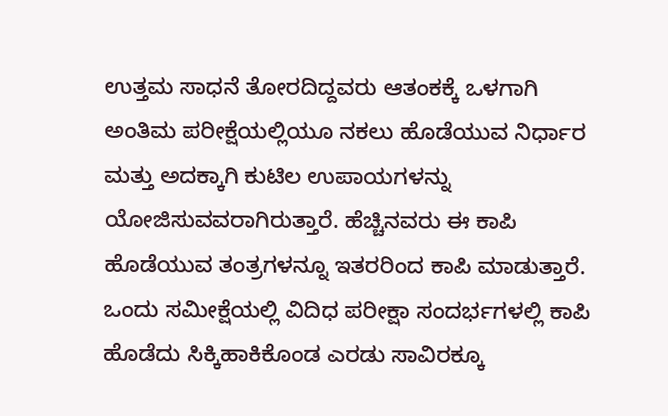ಉತ್ತಮ ಸಾಧನೆ ತೋರದಿದ್ದವರು ಆತಂಕಕ್ಕೆ ಒಳಗಾಗಿ ಅಂತಿಮ ಪರೀಕ್ಷೆಯಲ್ಲಿಯೂ ನಕಲು ಹೊಡೆಯುವ ನಿರ್ಧಾರ ಮತ್ತು ಅದಕ್ಕಾಗಿ ಕುಟಿಲ ಉಪಾಯಗಳನ್ನು ಯೋಜಿಸುವವರಾಗಿರುತ್ತಾರೆ. ಹೆಚ್ಚಿನವರು ಈ ಕಾಪಿ ಹೊಡೆಯುವ ತಂತ್ರಗಳನ್ನೂ ಇತರರಿಂದ ಕಾಪಿ ಮಾಡುತ್ತಾರೆ.
ಒಂದು ಸಮೀಕ್ಷೆಯಲ್ಲಿ ವಿದಿಧ ಪರೀಕ್ಷಾ ಸಂದರ್ಭಗಳಲ್ಲಿ ಕಾಪಿ ಹೊಡೆದು ಸಿಕ್ಕಿಹಾಕಿಕೊಂಡ ಎರಡು ಸಾವಿರಕ್ಕೂ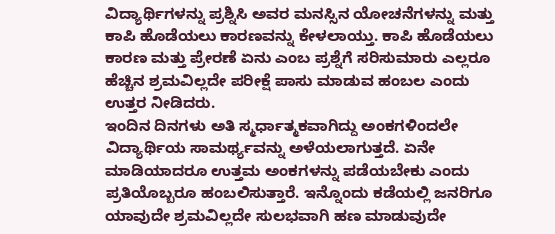ವಿದ್ಯಾರ್ಥಿಗಳನ್ನು ಪ್ರಶ್ನಿಸಿ ಅವರ ಮನಸ್ಸಿನ ಯೋಚನೆಗಳನ್ನು ಮತ್ತು ಕಾಪಿ ಹೊಡೆಯಲು ಕಾರಣವನ್ನು ಕೇಳಲಾಯ್ತು. ಕಾಪಿ ಹೊಡೆಯಲು ಕಾರಣ ಮತ್ತು ಪ್ರೇರಣೆ ಏನು ಎಂಬ ಪ್ರಶ್ನೆಗೆ ಸರಿಸುಮಾರು ಎಲ್ಲರೂ ಹೆಚ್ಚಿನ ಶ್ರಮವಿಲ್ಲದೇ ಪರೀಕ್ಷೆ ಪಾಸು ಮಾಡುವ ಹಂಬಲ ಎಂದು ಉತ್ತರ ನೀಡಿದರು.
ಇಂದಿನ ದಿನಗಳು ಅತಿ ಸ್ಮರ್ಧಾತ್ಮಕವಾಗಿದ್ದು ಅಂಕಗಳಿಂದಲೇ ವಿದ್ಯಾರ್ಥಿಯ ಸಾಮರ್ಥ್ಯವನ್ನು ಅಳೆಯಲಾಗುತ್ತದೆ. ಏನೇ ಮಾಡಿಯಾದರೂ ಉತ್ತಮ ಅಂಕಗಳನ್ನು ಪಡೆಯಬೇಕು ಎಂದು ಪ್ರತಿಯೊಬ್ಬರೂ ಹಂಬಲಿಸುತ್ತಾರೆ. ಇನ್ನೊಂದು ಕಡೆಯಲ್ಲಿ ಜನರಿಗೂ ಯಾವುದೇ ಶ್ರಮವಿಲ್ಲದೇ ಸುಲಭವಾಗಿ ಹಣ ಮಾಡುವುದೇ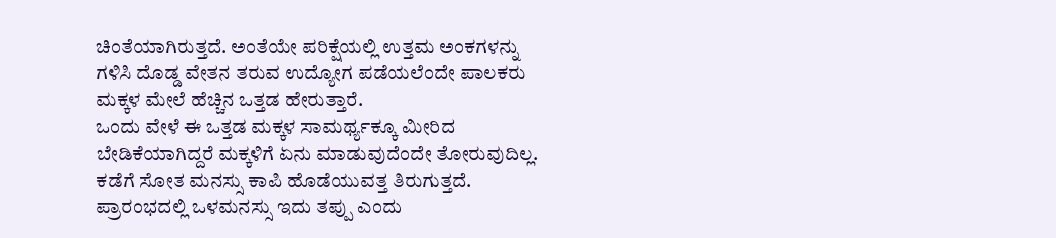ಚಿಂತೆಯಾಗಿರುತ್ತದೆ. ಅಂತೆಯೇ ಪರಿಕ್ಷೆಯಲ್ಲಿ ಉತ್ತಮ ಅಂಕಗಳನ್ನು ಗಳಿಸಿ ದೊಡ್ಡ ವೇತನ ತರುವ ಉದ್ಯೋಗ ಪಡೆಯಲೆಂದೇ ಪಾಲಕರು ಮಕ್ಕಳ ಮೇಲೆ ಹೆಚ್ಚಿನ ಒತ್ತಡ ಹೇರುತ್ತಾರೆ.
ಒಂದು ವೇಳೆ ಈ ಒತ್ತಡ ಮಕ್ಕಳ ಸಾಮರ್ಥ್ಯಕ್ಕೂ ಮೀರಿದ ಬೇಡಿಕೆಯಾಗಿದ್ದರೆ ಮಕ್ಕಳಿಗೆ ಏನು ಮಾಡುವುದೆಂದೇ ತೋರುವುದಿಲ್ಲ. ಕಡೆಗೆ ಸೋತ ಮನಸ್ಸು ಕಾಪಿ ಹೊಡೆಯುವತ್ತ ತಿರುಗುತ್ತದೆ. ಪ್ರಾರಂಭದಲ್ಲಿ ಒಳಮನಸ್ಸು ಇದು ತಪ್ಪು ಎಂದು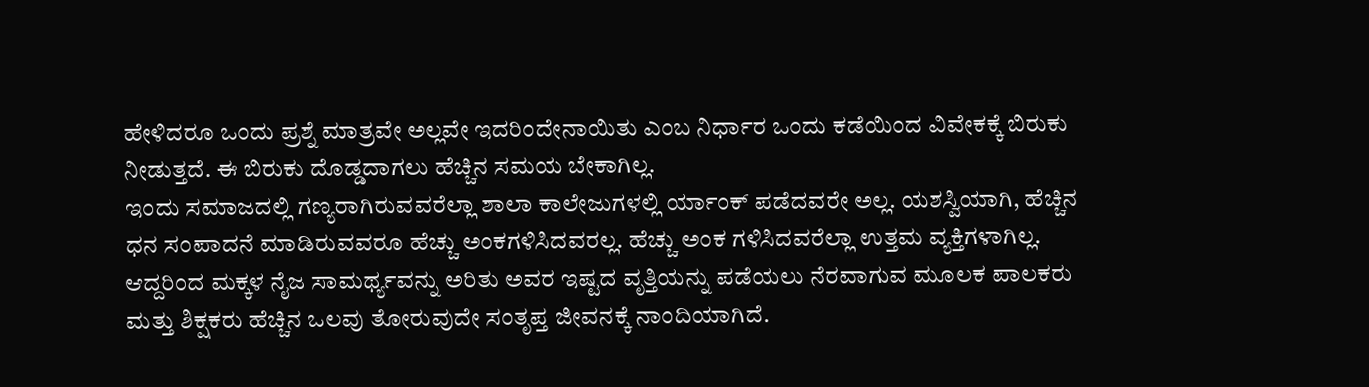ಹೇಳಿದರೂ ಒಂದು ಪ್ರಶ್ನೆ ಮಾತ್ರವೇ ಅಲ್ಲವೇ ಇದರಿಂದೇನಾಯಿತು ಎಂಬ ನಿರ್ಧಾರ ಒಂದು ಕಡೆಯಿಂದ ವಿವೇಕಕ್ಕೆ ಬಿರುಕು ನೀಡುತ್ತದೆ. ಈ ಬಿರುಕು ದೊಡ್ಡದಾಗಲು ಹೆಚ್ಚಿನ ಸಮಯ ಬೇಕಾಗಿಲ್ಲ.
ಇಂದು ಸಮಾಜದಲ್ಲಿ ಗಣ್ಯರಾಗಿರುವವರೆಲ್ಲಾ ಶಾಲಾ ಕಾಲೇಜುಗಳಲ್ಲಿ ರ್ಯಾಂಕ್ ಪಡೆದವರೇ ಅಲ್ಲ. ಯಶಸ್ವಿಯಾಗಿ, ಹೆಚ್ಚಿನ ಧನ ಸಂಪಾದನೆ ಮಾಡಿರುವವರೂ ಹೆಚ್ಚು ಅಂಕಗಳಿಸಿದವರಲ್ಲ. ಹೆಚ್ಚು ಅಂಕ ಗಳಿಸಿದವರೆಲ್ಲಾ ಉತ್ತಮ ವ್ಯಕ್ತಿಗಳಾಗಿಲ್ಲ. ಆದ್ದರಿಂದ ಮಕ್ಕಳ ನೈಜ ಸಾಮರ್ಥ್ಯವನ್ನು ಅರಿತು ಅವರ ಇಷ್ಟದ ವೃತ್ತಿಯನ್ನು ಪಡೆಯಲು ನೆರವಾಗುವ ಮೂಲಕ ಪಾಲಕರು ಮತ್ತು ಶಿಕ್ಷಕರು ಹೆಚ್ಚಿನ ಒಲವು ತೋರುವುದೇ ಸಂತೃಪ್ತ ಜೀವನಕ್ಕೆ ನಾಂದಿಯಾಗಿದೆ.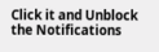Click it and Unblock the Notifications